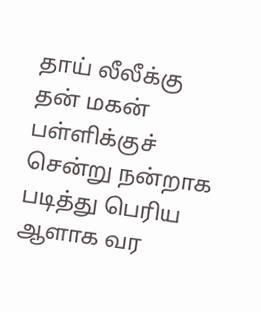தாய் லீலீக்கு தன் மகன் பள்ளிக்குச் சென்று நன்றாக படித்து பெரிய ஆளாக வர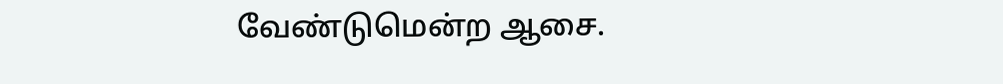வேண்டுமென்ற ஆசை.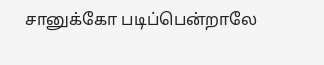சானுக்கோ படிப்பென்றாலே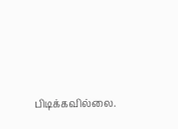பிடிக்கவில்லை.